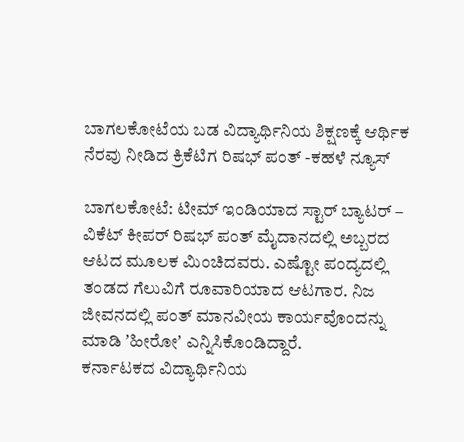ಬಾಗಲಕೋಟೆಯ ಬಡ ವಿದ್ಯಾರ್ಥಿನಿಯ ಶಿಕ್ಷಣಕ್ಕೆ ಆರ್ಥಿಕ ನೆರವು ನೀಡಿದ ಕ್ರಿಕೆಟಿಗ ರಿಷಭ್ ಪಂತ್ -ಕಹಳೆ ನ್ಯೂಸ್

ಬಾಗಲಕೋಟೆ: ಟೀಮ್ ಇಂಡಿಯಾದ ಸ್ಟಾರ್ ಬ್ಯಾಟರ್ – ವಿಕೆಟ್ ಕೀಪರ್ ರಿಷಭ್ ಪಂತ್ ಮೈದಾನದಲ್ಲಿ ಅಬ್ಬರದ ಆಟದ ಮೂಲಕ ಮಿಂಚಿದವರು. ಎಷ್ಟೋ ಪಂದ್ಯದಲ್ಲಿ ತಂಡದ ಗೆಲುವಿಗೆ ರೂವಾರಿಯಾದ ಆಟಗಾರ. ನಿಜ ಜೀವನದಲ್ಲಿ ಪಂತ್ ಮಾನವೀಯ ಕಾರ್ಯವೊಂದನ್ನು ಮಾಡಿ ʼಹೀರೋʼ ಎನ್ನಿಸಿಕೊಂಡಿದ್ದಾರೆ.
ಕರ್ನಾಟಕದ ವಿದ್ಯಾರ್ಥಿನಿಯ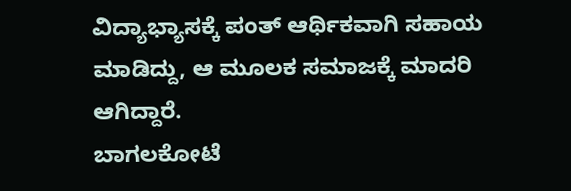ವಿದ್ಯಾಭ್ಯಾಸಕ್ಕೆ ಪಂತ್ ಆರ್ಥಿಕವಾಗಿ ಸಹಾಯ ಮಾಡಿದ್ದು, ಆ ಮೂಲಕ ಸಮಾಜಕ್ಕೆ ಮಾದರಿ ಆಗಿದ್ದಾರೆ.
ಬಾಗಲಕೋಟೆ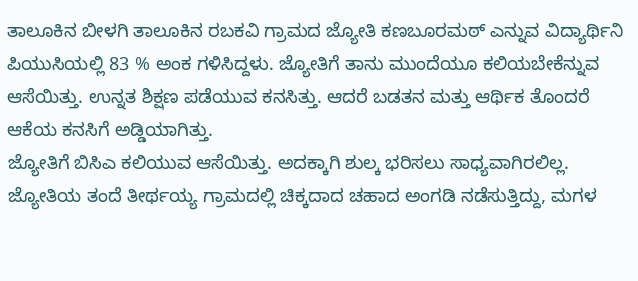ತಾಲೂಕಿನ ಬೀಳಗಿ ತಾಲೂಕಿನ ರಬಕವಿ ಗ್ರಾಮದ ಜ್ಯೋತಿ ಕಣಬೂರಮಠ್ ಎನ್ನುವ ವಿದ್ಯಾರ್ಥಿನಿ ಪಿಯುಸಿಯಲ್ಲಿ 83 % ಅಂಕ ಗಳಿಸಿದ್ದಳು. ಜ್ಯೋತಿಗೆ ತಾನು ಮುಂದೆಯೂ ಕಲಿಯಬೇಕೆನ್ನುವ ಆಸೆಯಿತ್ತು. ಉನ್ನತ ಶಿಕ್ಷಣ ಪಡೆಯುವ ಕನಸಿತ್ತು. ಆದರೆ ಬಡತನ ಮತ್ತು ಆರ್ಥಿಕ ತೊಂದರೆ ಆಕೆಯ ಕನಸಿಗೆ ಅಡ್ಡಿಯಾಗಿತ್ತು.
ಜ್ಯೋತಿಗೆ ಬಿಸಿಎ ಕಲಿಯುವ ಆಸೆಯಿತ್ತು. ಅದಕ್ಕಾಗಿ ಶುಲ್ಕ ಭರಿಸಲು ಸಾಧ್ಯವಾಗಿರಲಿಲ್ಲ. ಜ್ಯೋತಿಯ ತಂದೆ ತೀರ್ಥಯ್ಯ ಗ್ರಾಮದಲ್ಲಿ ಚಿಕ್ಕದಾದ ಚಹಾದ ಅಂಗಡಿ ನಡೆಸುತ್ತಿದ್ದು, ಮಗಳ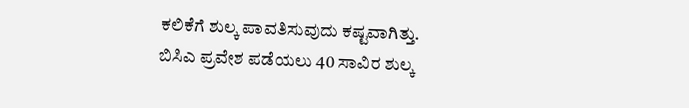ಕಲಿಕೆಗೆ ಶುಲ್ಕ ಪಾವತಿಸುವುದು ಕಷ್ಟವಾಗಿತ್ತು.
ಬಿಸಿಎ ಪ್ರವೇಶ ಪಡೆಯಲು 40 ಸಾವಿರ ಶುಲ್ಕ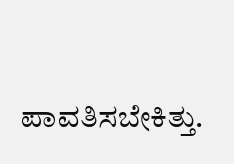ಪಾವತಿಸಬೇಕಿತ್ತು.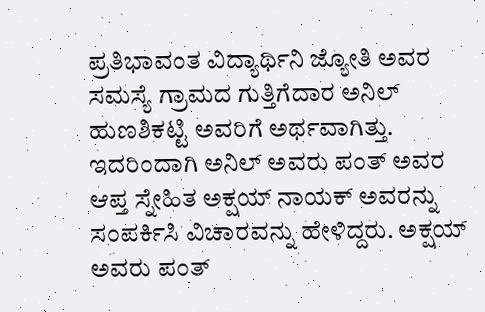ಪ್ರತಿಭಾವಂತ ವಿದ್ಯಾರ್ಥಿನಿ ಜ್ಯೋತಿ ಅವರ ಸಮಸ್ಯೆ ಗ್ರಾಮದ ಗುತ್ತಿಗೆದಾರ ಅನಿಲ್ ಹುಣಶಿಕಟ್ಟಿ ಅವರಿಗೆ ಅರ್ಥವಾಗಿತ್ತು. ಇದರಿಂದಾಗಿ ಅನಿಲ್ ಅವರು ಪಂತ್ ಅವರ ಆಪ್ತ ಸ್ನೇಹಿತ ಅಕ್ಷಯ್ ನಾಯಕ್ ಅವರನ್ನು ಸಂಪರ್ಕಿಸಿ ವಿಚಾರವನ್ನು ಹೇಳಿದ್ದರು. ಅಕ್ಷಯ್ ಅವರು ಪಂತ್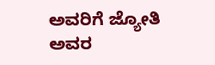ಅವರಿಗೆ ಜ್ಯೋತಿ ಅವರ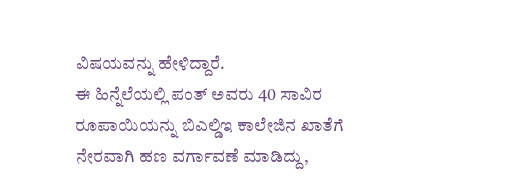ವಿಷಯವನ್ನು ಹೇಳಿದ್ದಾರೆ.
ಈ ಹಿನ್ನೆಲೆಯಲ್ಲಿ ಪಂತ್ ಅವರು 40 ಸಾವಿರ ರೂಪಾಯಿಯನ್ನು ಬಿಎಲ್ಡಿಇ ಕಾಲೇಜಿನ ಖಾತೆಗೆ ನೇರವಾಗಿ ಹಣ ವರ್ಗಾವಣೆ ಮಾಡಿದ್ದು,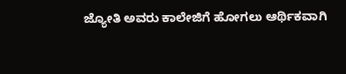ಜ್ಯೋತಿ ಅವರು ಕಾಲೇಜಿಗೆ ಹೋಗಲು ಆರ್ಥಿಕವಾಗಿ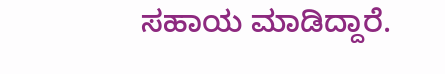ಸಹಾಯ ಮಾಡಿದ್ದಾರೆ.